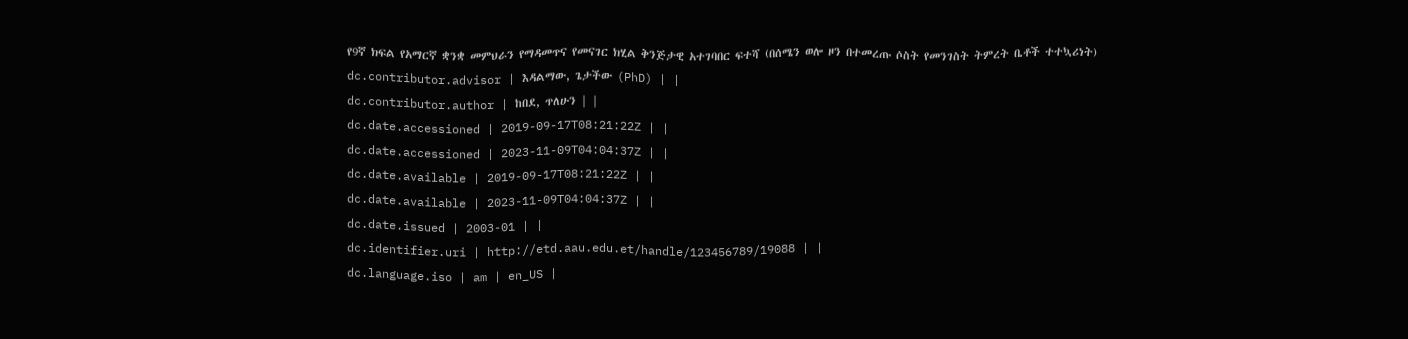የ9ኛ ክፍል የአማርኛ ቋንቋ መምህራን የማዳመጥና የመናገር ክሂል ቅንጅታዊ አተገባበር ፍተሻ (በሰሜን ወሎ ዞን በተመረጡ ሶስት የመንገስት ትምረት ቤቶች ተተኳሪነት)
dc.contributor.advisor | እዳልማው, ጌታችው (PhD) | |
dc.contributor.author | ከበደ, ጥለሁን | |
dc.date.accessioned | 2019-09-17T08:21:22Z | |
dc.date.accessioned | 2023-11-09T04:04:37Z | |
dc.date.available | 2019-09-17T08:21:22Z | |
dc.date.available | 2023-11-09T04:04:37Z | |
dc.date.issued | 2003-01 | |
dc.identifier.uri | http://etd.aau.edu.et/handle/123456789/19088 | |
dc.language.iso | am | en_US |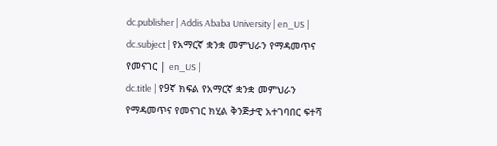dc.publisher | Addis Ababa University | en_US |
dc.subject | የአማርኛ ቋንቋ መምህራን የማዳመጥና የመናገር | en_US |
dc.title | የ9ኛ ክፍል የአማርኛ ቋንቋ መምህራን የማዳመጥና የመናገር ክሂል ቅንጅታዊ አተገባበር ፍተሻ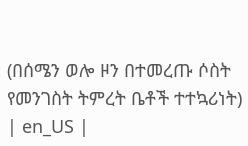(በሰሜን ወሎ ዞን በተመረጡ ሶስት የመንገስት ትምረት ቤቶች ተተኳሪነት) | en_US |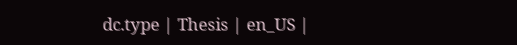dc.type | Thesis | en_US |